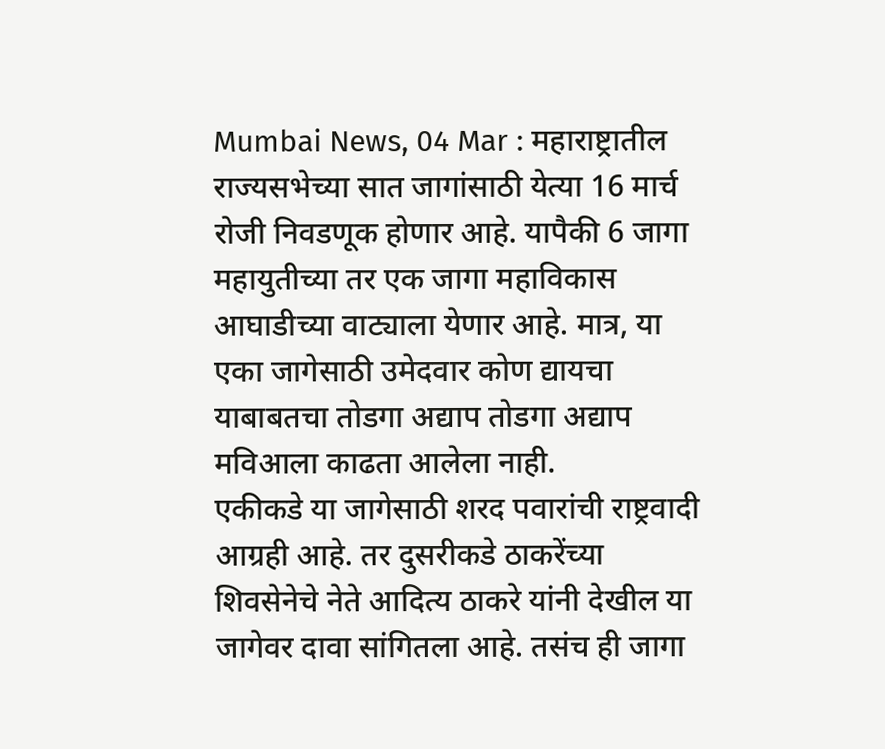Mumbai News, 04 Mar : महाराष्ट्रातील राज्यसभेच्या सात जागांसाठी येत्या 16 मार्च रोजी निवडणूक होणार आहे. यापैकी 6 जागा महायुतीच्या तर एक जागा महाविकास आघाडीच्या वाट्याला येणार आहे. मात्र, या एका जागेसाठी उमेदवार कोण द्यायचा याबाबतचा तोडगा अद्याप तोडगा अद्याप मविआला काढता आलेला नाही.
एकीकडे या जागेसाठी शरद पवारांची राष्ट्रवादी आग्रही आहे. तर दुसरीकडे ठाकरेंच्या शिवसेनेचे नेते आदित्य ठाकरे यांनी देखील या जागेवर दावा सांगितला आहे. तसंच ही जागा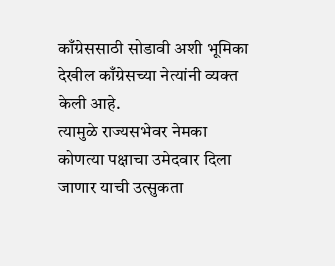काँग्रेससाठी सोडावी अशी भूमिका देखील काँग्रेसच्या नेत्यांनी व्यक्त केली आहे.
त्यामुळे राज्यसभेवर नेमका कोणत्या पक्षाचा उमेदवार दिला जाणार याची उत्सुकता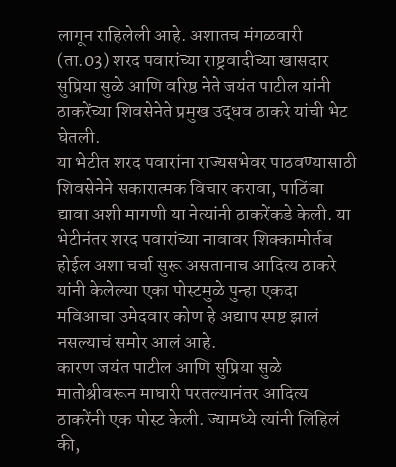लागून राहिलेली आहे. अशातच मंगळवारी (ता.03) शरद पवारांच्या राष्ट्रवादीच्या खासदार सुप्रिया सुळे आणि वरिष्ठ नेते जयंत पाटील यांनी ठाकरेंच्या शिवसेनेते प्रमुख उद्धव ठाकरे यांची भेट घेतली.
या भेटीत शरद पवारांना राज्यसभेवर पाठवण्यासाठी शिवसेनेने सकारात्मक विचार करावा, पाठिंबा द्यावा अशी मागणी या नेत्यांनी ठाकरेंकडे केली. या भेटीनंतर शरद पवारांच्या नावावर शिक्कामोर्तब होईल अशा चर्चा सुरू असतानाच आदित्य ठाकरे यांनी केलेल्या एका पोस्टमुळे पुन्हा एकदा मविआचा उमेदवार कोण हे अद्याप स्पष्ट झालं नसल्याचं समोर आलं आहे.
कारण जयंत पाटील आणि सुप्रिया सुळे मातोश्रीवरून माघारी परतल्यानंतर आदित्य ठाकरेंनी एक पोस्ट केली. ज्यामध्ये त्यांनी लिहिलं की,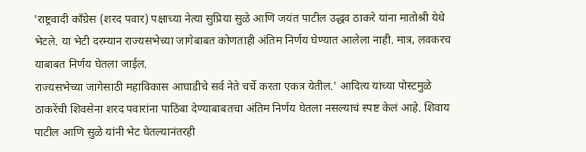'राष्ट्रवादी काँग्रेस (शरद पवार) पक्षाच्या नेत्या सुप्रिया सुळे आणि जयंत पाटील उद्धव ठाकरे यांना मातोश्री येथे भेटले. या भेटी दरम्यान राज्यसभेच्या जागेबाबत कोणताही अंतिम निर्णय घेण्यात आलेला नाही. मात्र, लवकरच याबाबत निर्णय घेतला जाईल.
राज्यसभेच्या जागेसाठी महाविकास आघाडीचे सर्व नेते चर्चे करता एकत्र येतील.' आदित्य यांच्या पोस्टमुळे ठाकरेंची शिवसेना शरद पवारांना पाठिंबा देण्याबाबतचा अंतिम निर्णय घेतला नसल्याचं स्पष्ट केलं आहे. शिवाय पाटील आणि सुळे यांनी भेट घेतल्यानंतरही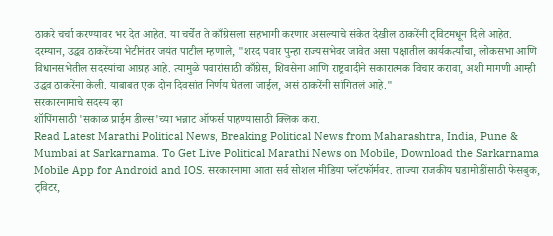ठाकरे चर्चा करण्यावर भर देत आहेत. या चर्चेत ते काँग्रेसला सहभागी करणार असल्याचे संकेत देखील ठाकरेंनी ट्विटमधून दिले आहेत.
दरम्यान, उद्धव ठाकरेंच्या भेटीनंतर जयंत पाटील म्हणाले, "शरद पवार पुन्हा राज्यसभेवर जावेत असा पक्षातील कार्यकर्त्यांचा, लोकसभा आणि विधानसभेतील सदस्यांचा आग्रह आहे. त्यामुळे पवारांसाठी काँग्रेस, शिवसेना आणि राष्ट्रवादीने सकारात्मक विचार करावा, अशी मागणी आम्ही उद्धव ठाकरेंना केली. याबाबत एक दोन दिवसांत निर्णय घेतला जाईल, असं ठाकरेंनी सांगितलं आहे."
सरकारनामाचे सदस्य व्हा
शॉपिंगसाठी 'सकाळ प्राईम डील्स'च्या भन्नाट ऑफर्स पाहण्यासाठी क्लिक करा.
Read Latest Marathi Political News, Breaking Political News from Maharashtra, India, Pune & Mumbai at Sarkarnama. To Get Live Political Marathi News on Mobile, Download the Sarkarnama Mobile App for Android and IOS. सरकारनामा आता सर्व सोशल मीडिया प्लॅटफॉर्मवर. ताज्या राजकीय घडामोडींसाठी फेसबुक, ट्विटर,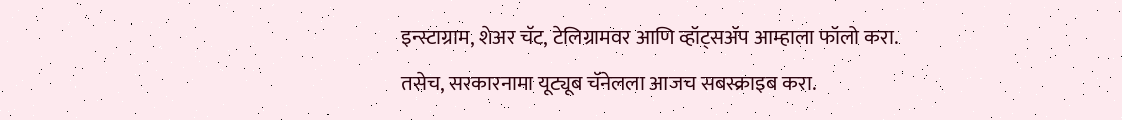इन्स्टाग्राम, शेअर चॅट, टेलिग्रामवर आणि व्हॉट्सॲप आम्हाला फॉलो करा. तसेच, सरकारनामा यूट्यूब चॅनेलला आजच सबस्क्राइब करा.